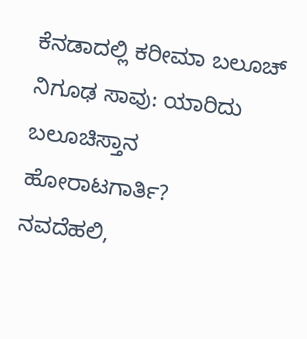ಕೆನಡಾದಲ್ಲಿ ಕರೀಮಾ ಬಲೂಚ್ ನಿಗೂಢ ಸಾವು: ಯಾರಿದು ಬಲೂಚಿಸ್ತಾನ ಹೋರಾಟಗಾರ್ತಿ?
ನವದೆಹಲಿ,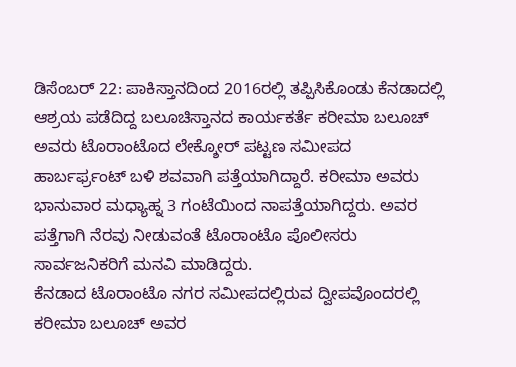ಡಿಸೆಂಬರ್ 22: ಪಾಕಿಸ್ತಾನದಿಂದ 2016ರಲ್ಲಿ ತಪ್ಪಿಸಿಕೊಂಡು ಕೆನಡಾದಲ್ಲಿ ಆಶ್ರಯ ಪಡೆದಿದ್ದ ಬಲೂಚಿಸ್ತಾನದ ಕಾರ್ಯಕರ್ತೆ ಕರೀಮಾ ಬಲೂಚ್ ಅವರು ಟೊರಾಂಟೊದ ಲೇಕ್ಶೋರ್ ಪಟ್ಟಣ ಸಮೀಪದ ಹಾರ್ಬರ್ಫ್ರಂಟ್ ಬಳಿ ಶವವಾಗಿ ಪತ್ತೆಯಾಗಿದ್ದಾರೆ. ಕರೀಮಾ ಅವರು ಭಾನುವಾರ ಮಧ್ಯಾಹ್ನ 3 ಗಂಟೆಯಿಂದ ನಾಪತ್ತೆಯಾಗಿದ್ದರು. ಅವರ ಪತ್ತೆಗಾಗಿ ನೆರವು ನೀಡುವಂತೆ ಟೊರಾಂಟೊ ಪೊಲೀಸರು ಸಾರ್ವಜನಿಕರಿಗೆ ಮನವಿ ಮಾಡಿದ್ದರು.
ಕೆನಡಾದ ಟೊರಾಂಟೊ ನಗರ ಸಮೀಪದಲ್ಲಿರುವ ದ್ವೀಪವೊಂದರಲ್ಲಿ ಕರೀಮಾ ಬಲೂಚ್ ಅವರ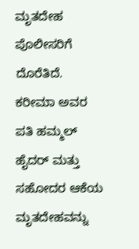ಮೃತದೇಹ ಪೊಲೀಸರಿಗೆ ದೊರೆತಿದೆ. ಕರೀಮಾ ಅವರ ಪತಿ ಹಮ್ಮಲ್ ಹೈದರ್ ಮತ್ತು ಸಹೋದರ ಆಕೆಯ ಮೃತದೇಹವನ್ನು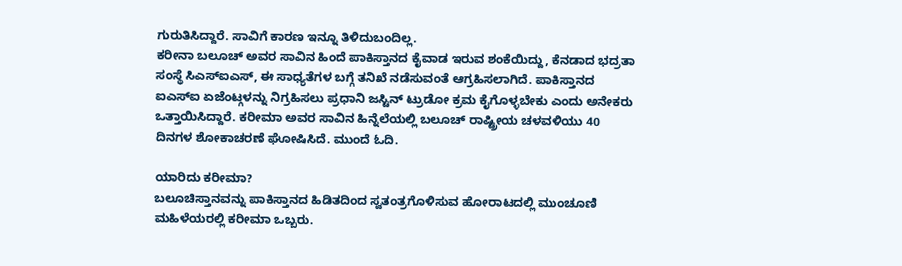ಗುರುತಿಸಿದ್ದಾರೆ. ಸಾವಿಗೆ ಕಾರಣ ಇನ್ನೂ ತಿಳಿದುಬಂದಿಲ್ಲ.
ಕರೀನಾ ಬಲೂಚ್ ಅವರ ಸಾವಿನ ಹಿಂದೆ ಪಾಕಿಸ್ತಾನದ ಕೈವಾಡ ಇರುವ ಶಂಕೆಯಿದ್ದು, ಕೆನಡಾದ ಭದ್ರತಾ ಸಂಸ್ಥೆ ಸಿಎಸ್ಐಎಸ್, ಈ ಸಾಧ್ಯತೆಗಳ ಬಗ್ಗೆ ತನಿಖೆ ನಡೆಸುವಂತೆ ಆಗ್ರಹಿಸಲಾಗಿದೆ. ಪಾಕಿಸ್ತಾನದ ಐಎಸ್ಐ ಏಜೆಂಟ್ಗಳನ್ನು ನಿಗ್ರಹಿಸಲು ಪ್ರಧಾನಿ ಜಸ್ಟಿನ್ ಟ್ರುಡೋ ಕ್ರಮ ಕೈಗೊಳ್ಳಬೇಕು ಎಂದು ಅನೇಕರು ಒತ್ತಾಯಿಸಿದ್ದಾರೆ. ಕರೀಮಾ ಅವರ ಸಾವಿನ ಹಿನ್ನೆಲೆಯಲ್ಲಿ ಬಲೂಚ್ ರಾಷ್ಟ್ರೀಯ ಚಳವಳಿಯು 40 ದಿನಗಳ ಶೋಕಾಚರಣೆ ಘೋಷಿಸಿದೆ. ಮುಂದೆ ಓದಿ.

ಯಾರಿದು ಕರೀಮಾ?
ಬಲೂಚಿಸ್ತಾನವನ್ನು ಪಾಕಿಸ್ತಾನದ ಹಿಡಿತದಿಂದ ಸ್ವತಂತ್ರಗೊಳಿಸುವ ಹೋರಾಟದಲ್ಲಿ ಮುಂಚೂಣಿ ಮಹಿಳೆಯರಲ್ಲಿ ಕರೀಮಾ ಒಬ್ಬರು.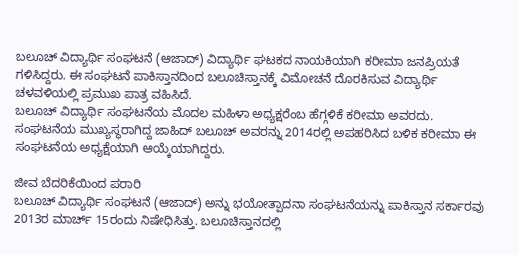ಬಲೂಚ್ ವಿದ್ಯಾರ್ಥಿ ಸಂಘಟನೆ (ಆಜಾದ್) ವಿದ್ಯಾರ್ಥಿ ಘಟಕದ ನಾಯಕಿಯಾಗಿ ಕರೀಮಾ ಜನಪ್ರಿಯತೆ ಗಳಿಸಿದ್ದರು. ಈ ಸಂಘಟನೆ ಪಾಕಿಸ್ತಾನದಿಂದ ಬಲೂಚಿಸ್ತಾನಕ್ಕೆ ವಿಮೋಚನೆ ದೊರಕಿಸುವ ವಿದ್ಯಾರ್ಥಿ ಚಳವಳಿಯಲ್ಲಿ ಪ್ರಮುಖ ಪಾತ್ರ ವಹಿಸಿದೆ.
ಬಲೂಚ್ ವಿದ್ಯಾರ್ಥಿ ಸಂಘಟನೆಯ ಮೊದಲ ಮಹಿಳಾ ಅಧ್ಯಕ್ಷರೆಂಬ ಹೆಗ್ಗಳಿಕೆ ಕರೀಮಾ ಅವರದು. ಸಂಘಟನೆಯ ಮುಖ್ಯಸ್ಥರಾಗಿದ್ದ ಜಾಹಿದ್ ಬಲೂಚ್ ಅವರನ್ನು 2014ರಲ್ಲಿ ಅಪಹರಿಸಿದ ಬಳಿಕ ಕರೀಮಾ ಈ ಸಂಘಟನೆಯ ಅಧ್ಯಕ್ಷೆಯಾಗಿ ಆಯ್ಕೆಯಾಗಿದ್ದರು.

ಜೀವ ಬೆದರಿಕೆಯಿಂದ ಪರಾರಿ
ಬಲೂಚ್ ವಿದ್ಯಾರ್ಥಿ ಸಂಘಟನೆ (ಆಜಾದ್) ಅನ್ನು ಭಯೋತ್ಪಾದನಾ ಸಂಘಟನೆಯನ್ನು ಪಾಕಿಸ್ತಾನ ಸರ್ಕಾರವು 2013ರ ಮಾರ್ಚ್ 15ರಂದು ನಿಷೇಧಿಸಿತ್ತು. ಬಲೂಚಿಸ್ತಾನದಲ್ಲಿ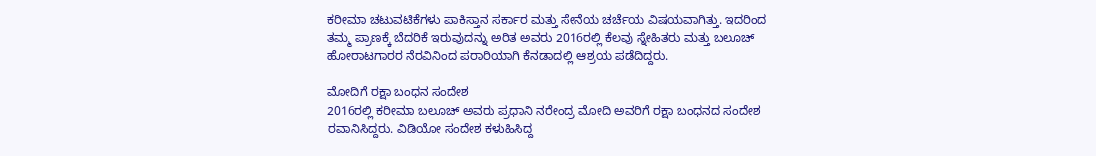ಕರೀಮಾ ಚಟುವಟಿಕೆಗಳು ಪಾಕಿಸ್ತಾನ ಸರ್ಕಾರ ಮತ್ತು ಸೇನೆಯ ಚರ್ಚೆಯ ವಿಷಯವಾಗಿತ್ತು. ಇದರಿಂದ ತಮ್ಮ ಪ್ರಾಣಕ್ಕೆ ಬೆದರಿಕೆ ಇರುವುದನ್ನು ಅರಿತ ಅವರು 2016ರಲ್ಲಿ ಕೆಲವು ಸ್ನೇಹಿತರು ಮತ್ತು ಬಲೂಚ್ ಹೋರಾಟಗಾರರ ನೆರವಿನಿಂದ ಪರಾರಿಯಾಗಿ ಕೆನಡಾದಲ್ಲಿ ಆಶ್ರಯ ಪಡೆದಿದ್ದರು.

ಮೋದಿಗೆ ರಕ್ಷಾ ಬಂಧನ ಸಂದೇಶ
2016ರಲ್ಲಿ ಕರೀಮಾ ಬಲೂಚ್ ಅವರು ಪ್ರಧಾನಿ ನರೇಂದ್ರ ಮೋದಿ ಅವರಿಗೆ ರಕ್ಷಾ ಬಂಧನದ ಸಂದೇಶ ರವಾನಿಸಿದ್ದರು. ವಿಡಿಯೋ ಸಂದೇಶ ಕಳುಹಿಸಿದ್ದ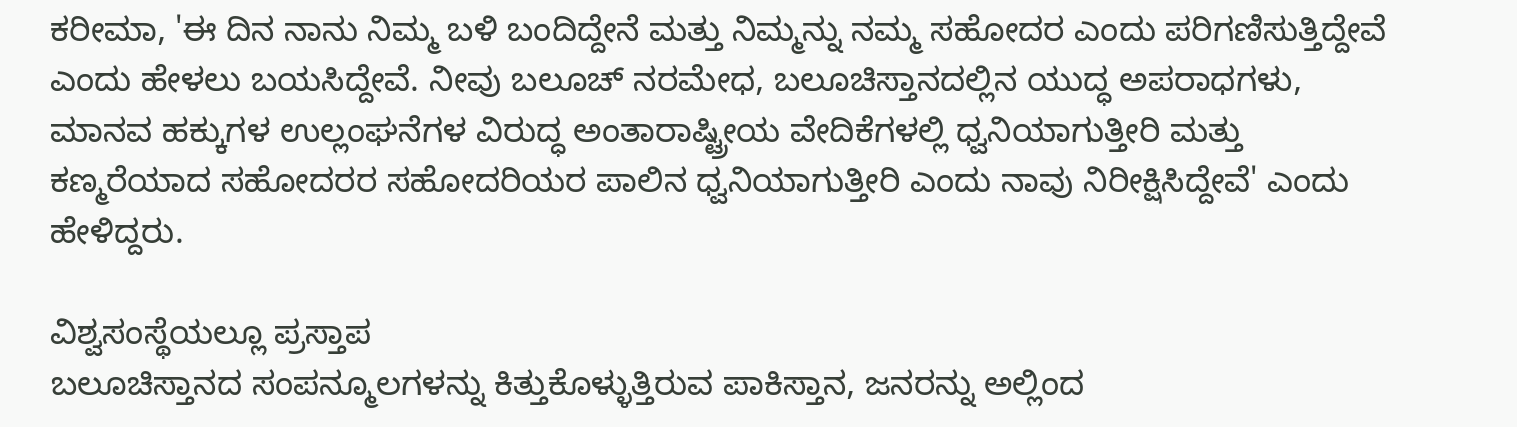ಕರೀಮಾ, 'ಈ ದಿನ ನಾನು ನಿಮ್ಮ ಬಳಿ ಬಂದಿದ್ದೇನೆ ಮತ್ತು ನಿಮ್ಮನ್ನು ನಮ್ಮ ಸಹೋದರ ಎಂದು ಪರಿಗಣಿಸುತ್ತಿದ್ದೇವೆ ಎಂದು ಹೇಳಲು ಬಯಸಿದ್ದೇವೆ. ನೀವು ಬಲೂಚ್ ನರಮೇಧ, ಬಲೂಚಿಸ್ತಾನದಲ್ಲಿನ ಯುದ್ಧ ಅಪರಾಧಗಳು, ಮಾನವ ಹಕ್ಕುಗಳ ಉಲ್ಲಂಘನೆಗಳ ವಿರುದ್ಧ ಅಂತಾರಾಷ್ಟ್ರೀಯ ವೇದಿಕೆಗಳಲ್ಲಿ ಧ್ವನಿಯಾಗುತ್ತೀರಿ ಮತ್ತು ಕಣ್ಮರೆಯಾದ ಸಹೋದರರ ಸಹೋದರಿಯರ ಪಾಲಿನ ಧ್ವನಿಯಾಗುತ್ತೀರಿ ಎಂದು ನಾವು ನಿರೀಕ್ಷಿಸಿದ್ದೇವೆ' ಎಂದು ಹೇಳಿದ್ದರು.

ವಿಶ್ವಸಂಸ್ಥೆಯಲ್ಲೂ ಪ್ರಸ್ತಾಪ
ಬಲೂಚಿಸ್ತಾನದ ಸಂಪನ್ಮೂಲಗಳನ್ನು ಕಿತ್ತುಕೊಳ್ಳುತ್ತಿರುವ ಪಾಕಿಸ್ತಾನ, ಜನರನ್ನು ಅಲ್ಲಿಂದ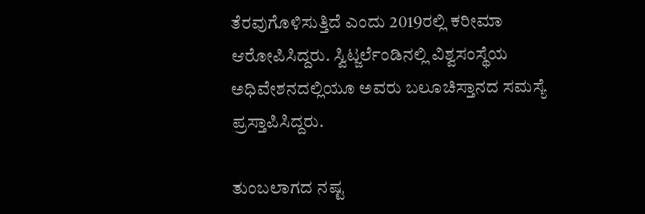ತೆರವುಗೊಳಿಸುತ್ತಿದೆ ಎಂದು 2019ರಲ್ಲಿ ಕರೀಮಾ ಆರೋಪಿಸಿದ್ದರು. ಸ್ವಿಟ್ಜರ್ಲೆಂಡಿನಲ್ಲಿ ವಿಶ್ವಸಂಸ್ಥೆಯ ಅಧಿವೇಶನದಲ್ಲಿಯೂ ಅವರು ಬಲೂಚಿಸ್ತಾನದ ಸಮಸ್ಯೆ ಪ್ರಸ್ತಾಪಿಸಿದ್ದರು.

ತುಂಬಲಾಗದ ನಷ್ಟ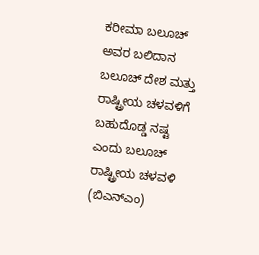ಕರೀಮಾ ಬಲೂಚ್ ಅವರ ಬಲಿದಾನ ಬಲೂಚ್ ದೇಶ ಮತ್ತು ರಾಷ್ಟ್ರೀಯ ಚಳವಳಿಗೆ ಬಹುದೊಡ್ಡ ನಷ್ಟ ಎಂದು ಬಲೂಚ್ ರಾಷ್ಟ್ರೀಯ ಚಳವಳಿ (ಬಿಎನ್ಎಂ)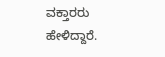ವಕ್ತಾರರು ಹೇಳಿದ್ದಾರೆ.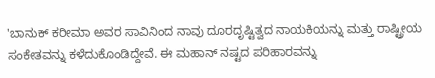'ಬಾನುಕ್ ಕರೀಮಾ ಅವರ ಸಾವಿನಿಂದ ನಾವು ದೂರದೃಷ್ಟಿತ್ವದ ನಾಯಕಿಯನ್ನು ಮತ್ತು ರಾಷ್ಟ್ರೀಯ ಸಂಕೇತವನ್ನು ಕಳೆದುಕೊಂಡಿದ್ದೇವೆ. ಈ ಮಹಾನ್ ನಷ್ಟದ ಪರಿಹಾರವನ್ನು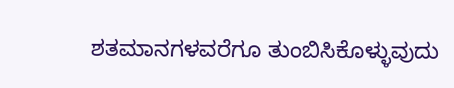ಶತಮಾನಗಳವರೆಗೂ ತುಂಬಿಸಿಕೊಳ್ಳುವುದು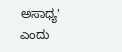ಅಸಾಧ್ಯ' ಎಂದು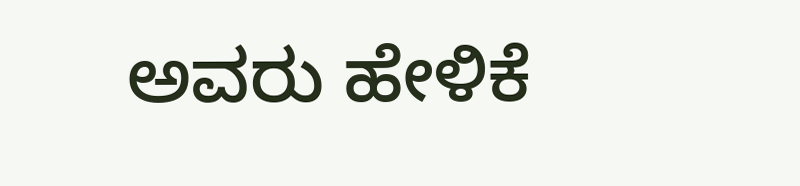ಅವರು ಹೇಳಿಕೆ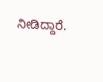ನೀಡಿದ್ದಾರೆ.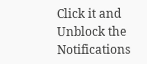Click it and Unblock the Notifications